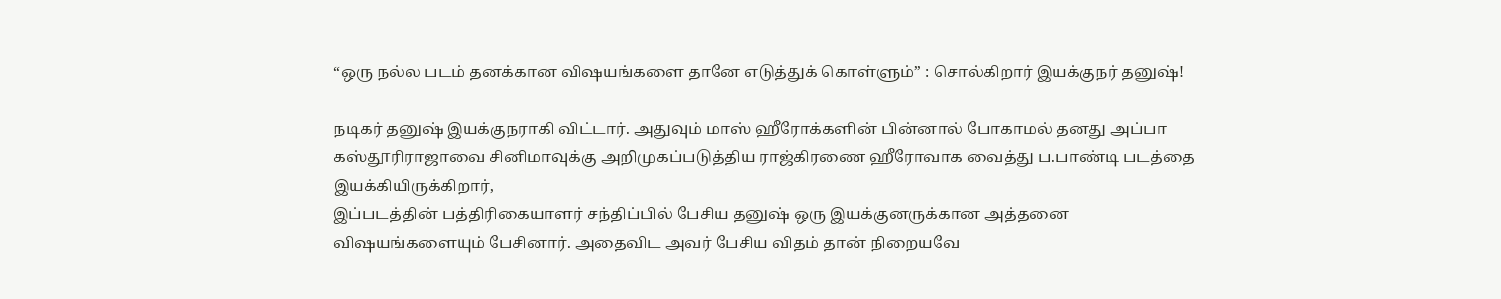“ஒரு நல்ல படம் தனக்கான விஷயங்களை தானே எடுத்துக் கொள்ளும்” : சொல்கிறார் இயக்குநர் தனுஷ்!

நடிகர் தனுஷ் இயக்குநராகி விட்டார். அதுவும் மாஸ் ஹீரோக்களின் பின்னால் போகாமல் தனது அப்பா கஸ்தூரிராஜாவை சினிமாவுக்கு அறிமுகப்படுத்திய ராஜ்கிரணை ஹீரோவாக வைத்து ப.பாண்டி படத்தை இயக்கியிருக்கிறார்,
இப்படத்தின் பத்திரிகையாளர் சந்திப்பில் பேசிய தனுஷ் ஒரு இயக்குனருக்கான அத்தனை விஷயங்களையும் பேசினார். அதைவிட அவர் பேசிய விதம் தான் நிறையவே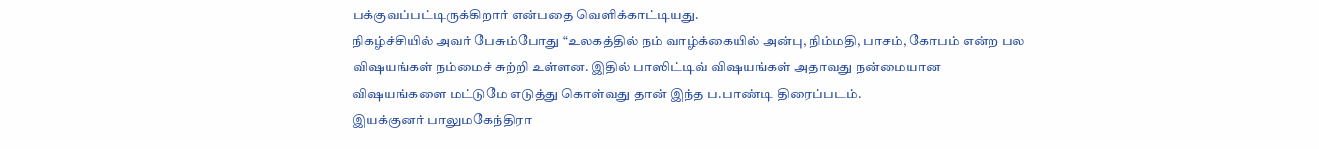பக்குவப்பட்டிருக்கிறார் என்பதை வெளிக்காட்டியது.
நிகழ்ச்சியில் அவர் பேசும்போது “உலகத்தில் நம் வாழ்க்கையில் அன்பு, நிம்மதி, பாசம், கோபம் என்ற பல விஷயங்கள் நம்மைச் சுற்றி உள்ளன. இதில் பாஸிட்டிவ் விஷயங்கள் அதாவது நன்மையான விஷயங்களை மட்டுமே எடுத்து கொள்வது தான் இந்த ப.பாண்டி திரைப்படம்.
இயக்குனர் பாலுமகேந்திரா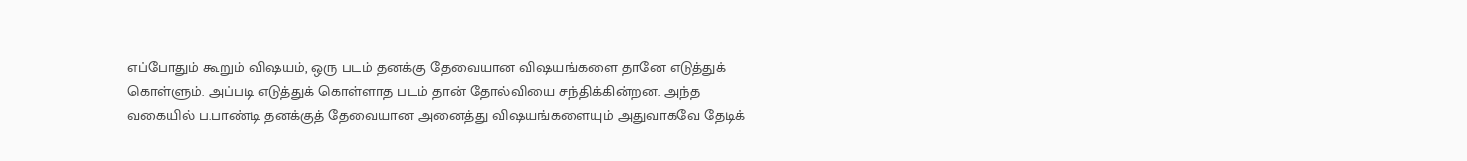எப்போதும் கூறும் விஷயம், ஒரு படம் தனக்கு தேவையான விஷயங்களை தானே எடுத்துக் கொள்ளும். அப்படி எடுத்துக் கொள்ளாத படம் தான் தோல்வியை சந்திக்கின்றன. அந்த வகையில் ப.பாண்டி தனக்குத் தேவையான அனைத்து விஷயங்களையும் அதுவாகவே தேடிக்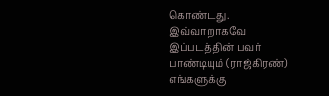கொண்டது.
இவ்வாறாகவே இப்படத்தின் பவர் பாண்டியும் (ராஜ்கிரண்) எங்களுக்கு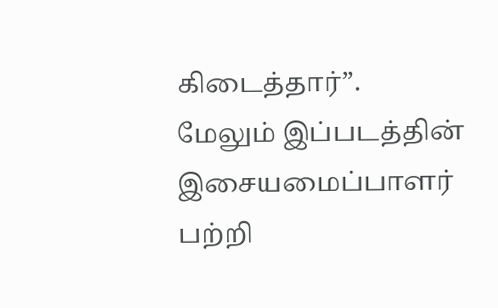கிடைத்தார்”.
மேலும் இப்படத்தின் இசையமைப்பாளர் பற்றி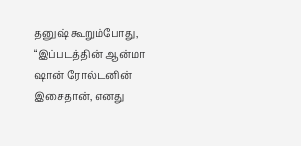தனுஷ் கூறும்போது, “இப்படத்தின் ஆன்மா ஷான் ரோல்டனின் இசைதான், எனது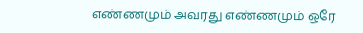எண்ணமும் அவரது எண்ணமும் ஒரே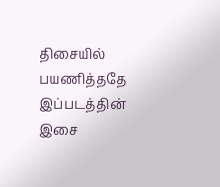திசையில் பயணித்ததே இப்படத்தின் இசை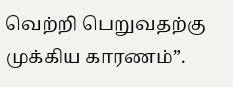வெற்றி பெறுவதற்கு முக்கிய காரணம்”.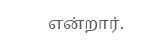என்றார்.